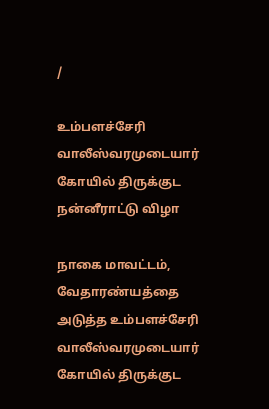/

உம்பளச்சேரி வாலீஸ்வரமுடையார் கோயில் திருக்குட நன்னீராட்டு விழா

நாகை மாவட்டம், வேதாரண்யத்தை அடுத்த உம்பளச்சேரி வாலீஸ்வரமுடையார் கோயில் திருக்குட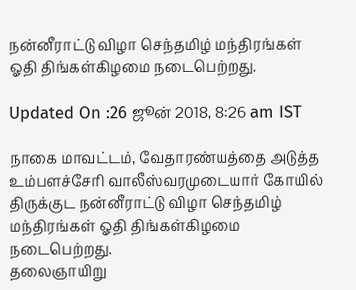நன்னீராட்டு விழா செந்தமிழ் மந்திரங்கள் ஓதி திங்கள்கிழமை நடைபெற்றது.

Updated On :26 ஜூன் 2018, 8:26 am IST

நாகை மாவட்டம், வேதாரண்யத்தை அடுத்த உம்பளச்சேரி வாலீஸ்வரமுடையார் கோயில் திருக்குட நன்னீராட்டு விழா செந்தமிழ் மந்திரங்கள் ஓதி திங்கள்கிழமை நடைபெற்றது.
தலைஞாயிறு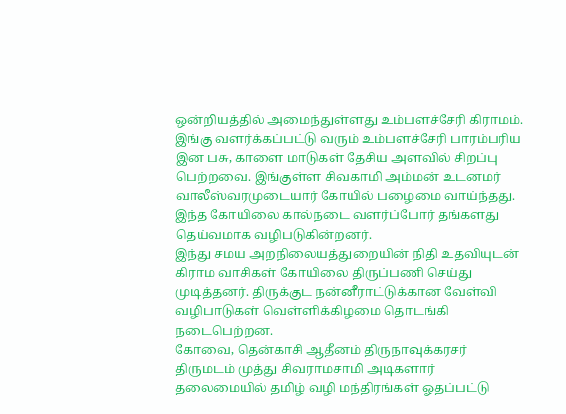ஒன்றியத்தில் அமைந்துள்ளது உம்பளச்சேரி கிராமம். இங்கு வளர்க்கப்பட்டு வரும் உம்பளச்சேரி பாரம்பரிய இன பசு, காளை மாடுகள் தேசிய அளவில் சிறப்பு பெற்றவை. இங்குள்ள சிவகாமி அம்மன் உடனமர் வாலீஸ்வரமுடையார் கோயில் பழைமை வாய்ந்தது. இந்த கோயிலை கால்நடை வளர்ப்போர் தங்களது தெய்வமாக வழிபடுகின்றனர்.
இந்து சமய அறநிலையத்துறையின் நிதி உதவியுடன் கிராம வாசிகள் கோயிலை திருப்பணி செய்து முடித்தனர். திருக்குட நன்னீராட்டுக்கான வேள்வி வழிபாடுகள் வெள்ளிக்கிழமை தொடங்கி நடைபெற்றன.
கோவை, தென்காசி ஆதீனம் திருநாவுக்கரசர் திருமடம் முத்து சிவராமசாமி அடிகளார் தலைமையில் தமிழ் வழி மந்திரங்கள் ஓதப்பட்டு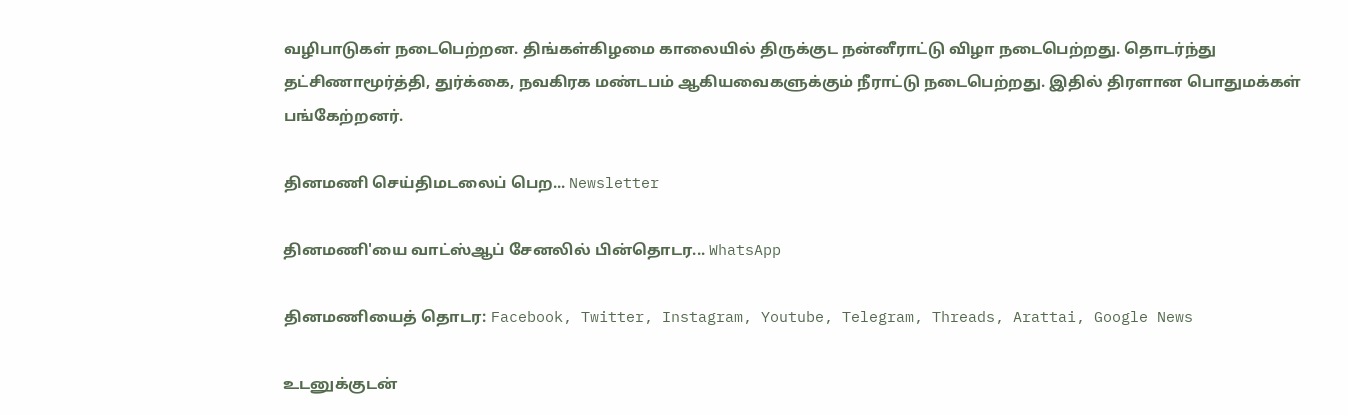வழிபாடுகள் நடைபெற்றன. திங்கள்கிழமை காலையில் திருக்குட நன்னீராட்டு விழா நடைபெற்றது. தொடர்ந்து தட்சிணாமூர்த்தி, துர்க்கை, நவகிரக மண்டபம் ஆகியவைகளுக்கும் நீராட்டு நடைபெற்றது. இதில் திரளான பொதுமக்கள் பங்கேற்றனர்.

தினமணி செய்திமடலைப் பெற... Newsletter

தினமணி'யை வாட்ஸ்ஆப் சேனலில் பின்தொடர... WhatsApp

தினமணியைத் தொடர: Facebook, Twitter, Instagram, Youtube, Telegram, Threads, Arattai, Google News

உடனுக்குடன்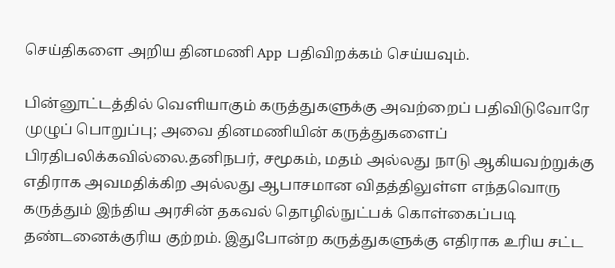செய்திகளை அறிய தினமணி App பதிவிறக்கம் செய்யவும்.

பின்னூட்டத்தில் வெளியாகும் கருத்துகளுக்கு அவற்றைப் பதிவிடுவோரே முழுப் பொறுப்பு; அவை தினமணியின் கருத்துகளைப் பிரதிபலிக்கவில்லை.தனிநபர், சமூகம், மதம் அல்லது நாடு ஆகியவற்றுக்கு எதிராக அவமதிக்கிற அல்லது ஆபாசமான விதத்திலுள்ள எந்தவொரு கருத்தும் இந்திய அரசின் தகவல் தொழில்நுட்பக் கொள்கைப்படி தண்டனைக்குரிய குற்றம். இதுபோன்ற கருத்துகளுக்கு எதிராக உரிய சட்ட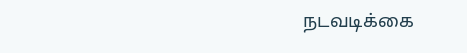நடவடிக்கை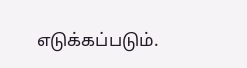எடுக்கப்படும்.